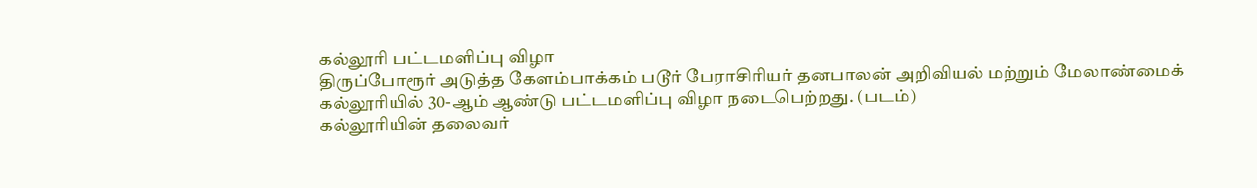கல்லூரி பட்டமளிப்பு விழா
திருப்போரூர் அடுத்த கேளம்பாக்கம் படூர் பேராசிரியர் தனபாலன் அறிவியல் மற்றும் மேலாண்மைக் கல்லூரியில் 30-ஆம் ஆண்டு பட்டமளிப்பு விழா நடைபெற்றது. (படம்)
கல்லூரியின் தலைவர்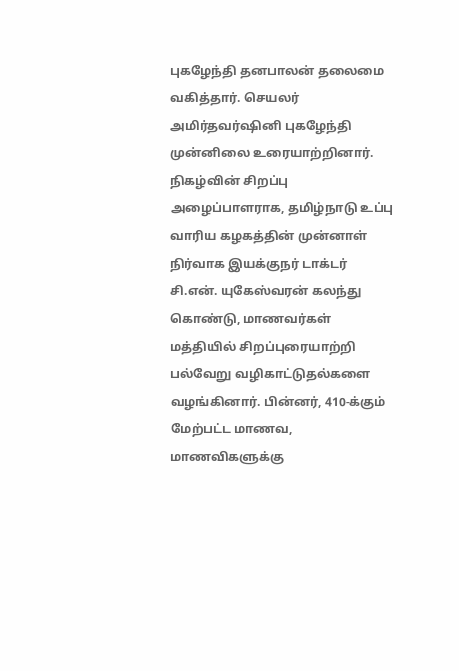புகழேந்தி தனபாலன் தலைமை வகித்தார். செயலர் அமிர்தவர்ஷினி புகழேந்தி முன்னிலை உரையாற்றினார். நிகழ்வின் சிறப்பு அழைப்பாளராக, தமிழ்நாடு உப்பு வாரிய கழகத்தின் முன்னாள் நிர்வாக இயக்குநர் டாக்டர் சி.என். யுகேஸ்வரன் கலந்து கொண்டு, மாணவர்கள் மத்தியில் சிறப்புரையாற்றி பல்வேறு வழிகாட்டுதல்களை வழங்கினார். பின்னர், 410-க்கும் மேற்பட்ட மாணவ, மாணவிகளுக்கு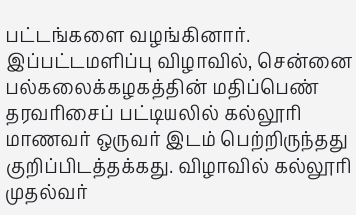பட்டங்களை வழங்கினார்.
இப்பட்டமளிப்பு விழாவில், சென்னை பல்கலைக்கழகத்தின் மதிப்பெண் தரவரிசைப் பட்டியலில் கல்லூரி மாணவர் ஒருவர் இடம் பெற்றிருந்தது குறிப்பிடத்தக்கது. விழாவில் கல்லூரி முதல்வர்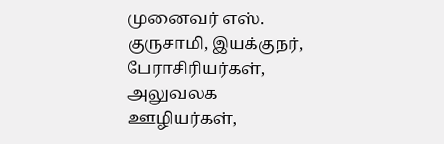முனைவர் எஸ். குருசாமி, இயக்குநர், பேராசிரியர்கள், அலுவலக ஊழியர்கள்,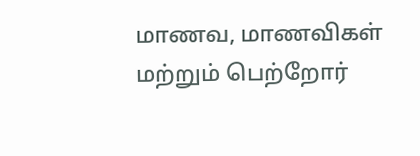மாணவ, மாணவிகள் மற்றும் பெற்றோர்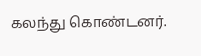கலந்து கொண்டனர்.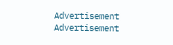Advertisement
Advertisement